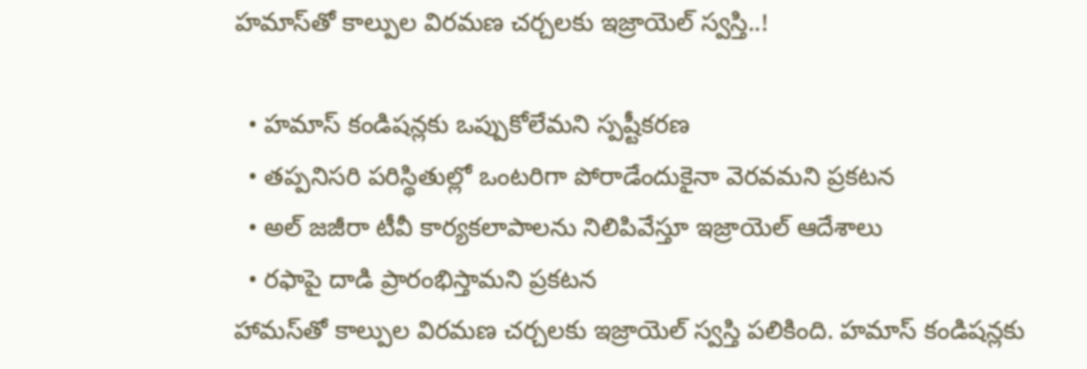హమాస్‌తో కాల్పుల విరమణ చర్చలకు ఇజ్రాయెల్ స్వస్తి..!

  • హమాస్‌ కండిషన్లకు ఒప్పుకోలేమని స్పష్టీకరణ
  • తప్పనిసరి పరిస్థితుల్లో ఒంటరిగా పోరాడేందుకైనా వెరవమని ప్రకటన
  • అల్ జజీరా టీవీ కార్యకలాపాలను నిలిపివేస్తూ ఇజ్రాయెల్ ఆదేశాలు
  • రఫాపై దాడి ప్రారంభిస్తామని ప్రకటన
హామస్‌తో కాల్పుల విరమణ చర్చలకు ఇజ్రాయెల్ స్వస్తి పలికింది. హమాస్ కండిషన్లకు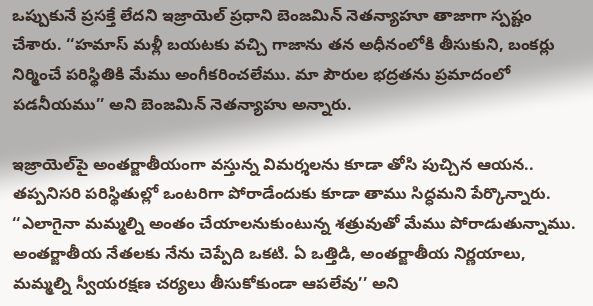ఒప్పుకునే ప్రసక్తే లేదని ఇజ్రాయెల్ ప్రధాని బెంజమిన్ నెతన్యాహూ తాజాగా స్పష్టం చేశారు. ‘‘హమాస్ మళ్లీ బయటకు వచ్చి గాజాను తన అధీనంలోకి తీసుకుని, బంకర్లు నిర్మించే పరిస్థితికి మేము అంగీకరించలేము. మా పౌరుల భద్రతను ప్రమాదంలో పడనీయము’’ అని బెంజమిన్ నెతన్యాహు అన్నారు.

ఇజ్రాయెల్‌పై అంతర్జాతీయంగా వస్తున్న విమర్శలను కూడా తోసి పుచ్చిన ఆయన.. తప్పనిసరి పరిస్థితుల్లో ఒంటరిగా పోరాడేందుకు కూడా తాము సిద్ధమని పేర్కొన్నారు. ‘‘ఎలాగైనా మమ్మల్ని అంతం చేయాలనుకుంటున్న శత్రువుతో మేము పోరాడుతున్నాము. అంతర్జాతీయ నేతలకు నేను చెప్పేది ఒకటి. ఏ ఒత్తిడి, అంతర్జాతీయ నిర్ణయాలు, మమ్మల్ని స్వీయరక్షణ చర్యలు తీసుకోకుండా ఆపలేవు’’ అని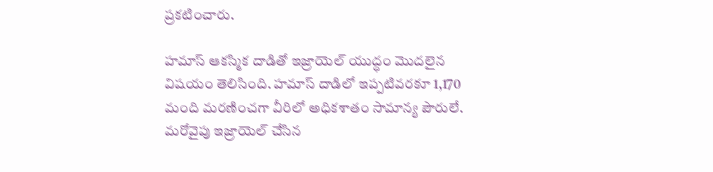ప్రకటించారు.

హమాస్ ఆకస్మిక దాడితో ఇజ్రాయెల్ యుద్ధం మొదలైన విషయం తెలిసింది. హమాస్ దాడిలో ఇప్పటివరకూ 1,170 మంది మరణించగా వీరిలో అధికశాతం సామాన్య పౌరులే. మరోవైపు ఇజ్రాయెల్ చేసిన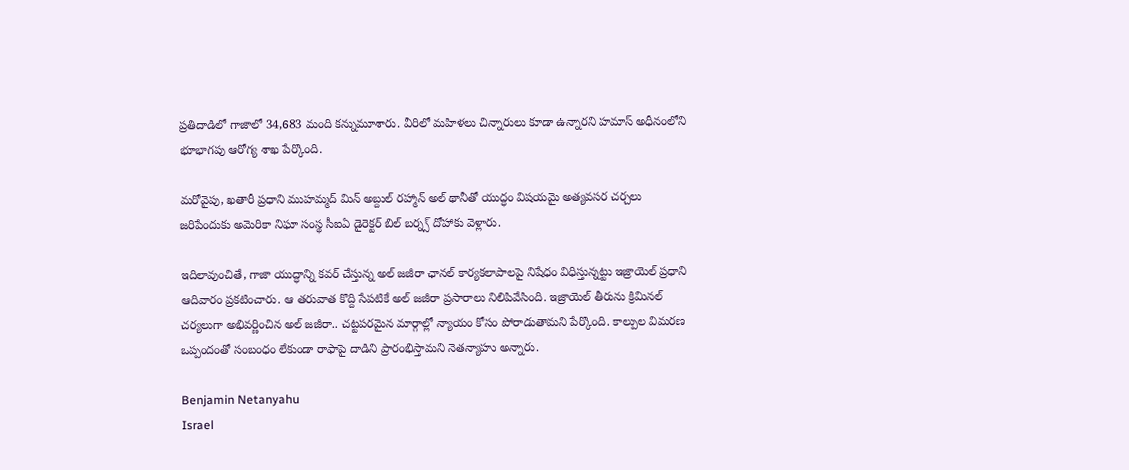ప్రతిదాడిలో గాజాలో 34,683 మంది కన్నుమూశారు. వీరిలో మహిళలు చిన్నారులు కూడా ఉన్నారని హమాస్ అధీనంలోని భూభాగపు ఆరోగ్య శాఖ పేర్కొంది.

మరోవైపు, ఖతారీ ప్రధాని ముహమ్మద్ మిన్ అబ్దుల్ రహ్మాన్ అల్ థానీతో యుద్ధం విషయమై అత్యవసర చర్చలు జరిపేందుకు అమెరికా నిఘా సంస్థ సీఐఏ డైరెక్టర్ బిల్ బర్న్స్ దోహాకు వెళ్లారు.

ఇదిలావుంచితే, గాజా యుద్ధాన్ని కవర్ చేస్తున్న అల్ జజీరా ఛానల్‌ కార్యకలాపాలపై నిషేధం విధిస్తున్నట్టు ఇజ్రాయెల్ ప్రధాని ఆదివారం ప్రకటించారు. ఆ తరువాత కొద్ది సేపటికే అల్ జజీరా ప్రసారాలు నిలిపివేసింది. ఇజ్రాయెల్ తీరును క్రిమినల్ చర్యలుగా అభివర్ణించిన అల్ జజీరా.. చట్టపరమైన మార్గాల్లో న్యాయం కోసం పోరాడుతామని పేర్కొంది. కాల్పుల విమరణ ఒప్పందంతో సంబంధం లేకుండా రాఫాపై దాడిని ప్రారంభిస్తామని నెతన్యాహు అన్నారు.

Benjamin Netanyahu
Israel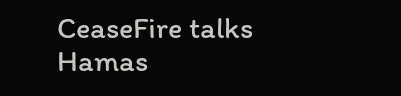CeaseFire talks
Hamas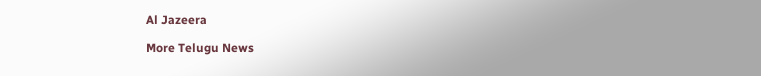Al Jazeera

More Telugu News